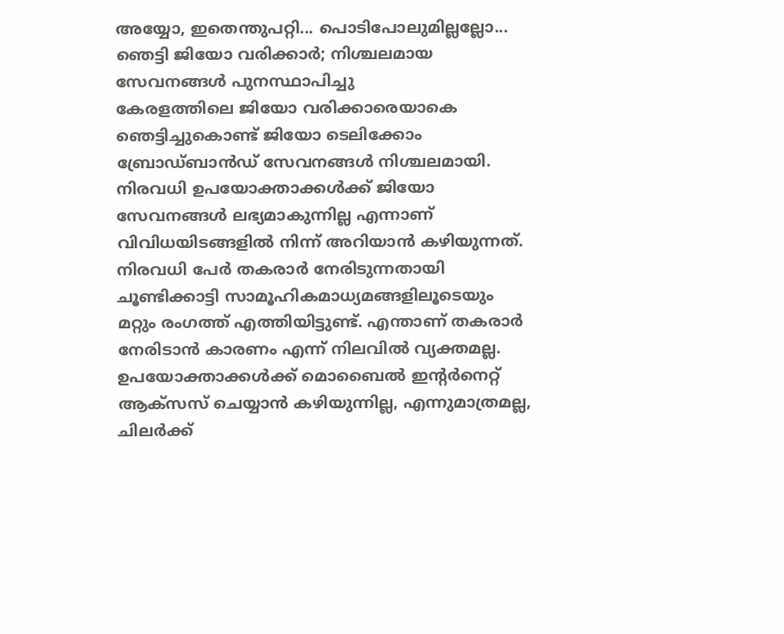അയ്യോ, ഇതെന്തുപറ്റി... പൊടിപോലുമില്ലല്ലോ... ഞെട്ടി ജിയോ വരിക്കാർ; നിശ്ചലമായ സേവനങ്ങൾ പുനസ്ഥാപിച്ചു
കേരളത്തിലെ ജിയോ വരിക്കാരെയാകെ ഞെട്ടിച്ചുകൊണ്ട് ജിയോ ടെലിക്കോം ബ്രോഡ്ബാൻഡ് സേവനങ്ങൾ നിശ്ചലമായി. നിരവധി ഉപയോക്താക്കൾക്ക് ജിയോ സേവനങ്ങൾ ലഭ്യമാകുന്നില്ല എന്നാണ് വിവിധയിടങ്ങളിൽ നിന്ന് അറിയാൻ കഴിയുന്നത്. നിരവധി പേർ തകരാർ നേരിടുന്നതായി ചൂണ്ടിക്കാട്ടി സാമൂഹികമാധ്യമങ്ങളിലൂടെയും മറ്റും രംഗത്ത് എത്തിയിട്ടുണ്ട്. എന്താണ് തകരാർ നേരിടാൻ കാരണം എന്ന് നിലവിൽ വ്യക്തമല്ല. ഉപയോക്താക്കൾക്ക് മൊബൈൽ ഇന്റർനെറ്റ് ആക്സസ് ചെയ്യാൻ കഴിയുന്നില്ല, എന്നുമാത്രമല്ല, ചിലർക്ക്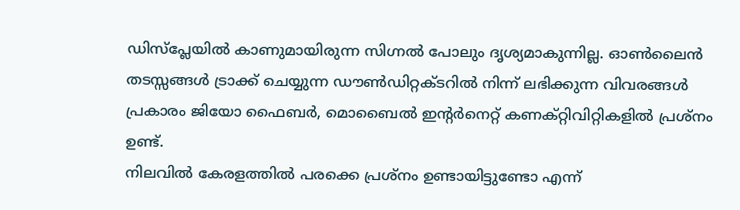ഡിസ്പ്ലേയിൽ കാണുമായിരുന്ന സിഗ്നൽ പോലും ദൃശ്യമാകുന്നില്ല. ഓൺലൈൻ തടസ്സങ്ങൾ ട്രാക്ക് ചെയ്യുന്ന ഡൗൺഡിറ്റക്ടറിൽ നിന്ന് ലഭിക്കുന്ന വിവരങ്ങൾ പ്രകാരം ജിയോ ഫൈബർ, മൊബൈൽ ഇന്റർനെറ്റ് കണക്റ്റിവിറ്റികളിൽ പ്രശ്നം ഉണ്ട്.
നിലവിൽ കേരളത്തിൽ പരക്കെ പ്രശ്നം ഉണ്ടായിട്ടുണ്ടോ എന്ന്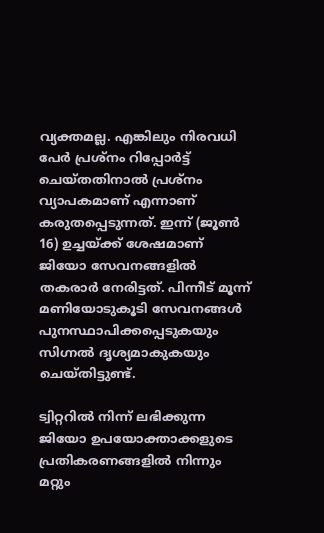വ്യക്തമല്ല. എങ്കിലും നിരവധി പേർ പ്രശ്നം റിപ്പോർട്ട് ചെയ്തതിനാൽ പ്രശ്നം വ്യാപകമാണ് എന്നാണ് കരുതപ്പെടുന്നത്. ഇന്ന് (ജൂൺ 16) ഉച്ചയ്ക്ക് ശേഷമാണ് ജിയോ സേവനങ്ങളിൽ തകരാർ നേരിട്ടത്. പിന്നീട് മൂന്ന് മണിയോടുകൂടി സേവനങ്ങൾ പുനസ്ഥാപിക്കപ്പെടുകയും സിഗ്നൽ ദൃശ്യമാകുകയും ചെയ്തിട്ടുണ്ട്.

ട്വിറ്ററിൽ നിന്ന് ലഭിക്കുന്ന ജിയോ ഉപയോക്താക്കളുടെ പ്രതികരണങ്ങളിൽ നിന്നും മറ്റും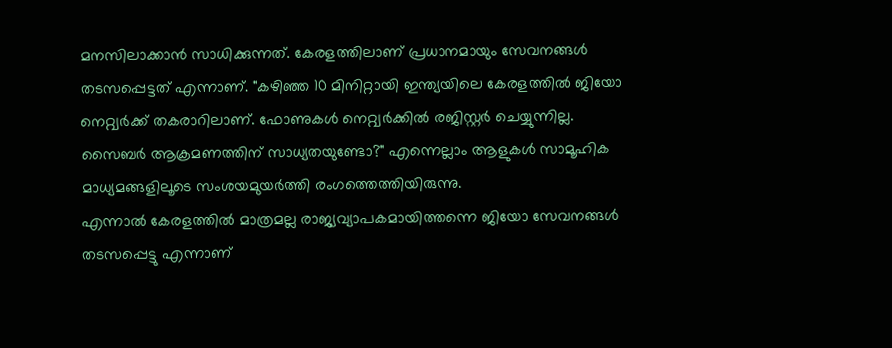മനസിലാക്കാൻ സാധിക്കുന്നത്. കേരളത്തിലാണ് പ്രധാനമായും സേവനങ്ങൾ തടസപ്പെട്ടത് എന്നാണ്. "കഴിഞ്ഞ 10 മിനിറ്റായി ഇന്ത്യയിലെ കേരളത്തിൽ ജിയോ നെറ്റ്വർക്ക് തകരാറിലാണ്. ഫോണുകൾ നെറ്റ്വർക്കിൽ രജിസ്റ്റർ ചെയ്യുന്നില്ല. സൈബർ ആക്രമണത്തിന് സാധ്യതയുണ്ടോ?" എന്നെല്ലാം ആളുകൾ സാമൂഹിക മാധ്യമങ്ങളിലൂടെ സംശയമുയർത്തി രംഗത്തെത്തിയിരുന്നു.
എന്നാൽ കേരളത്തിൽ മാത്രമല്ല രാജ്യവ്യാപകമായിത്തന്നെ ജിയോ സേവനങ്ങൾ തടസപ്പെട്ടു എന്നാണ്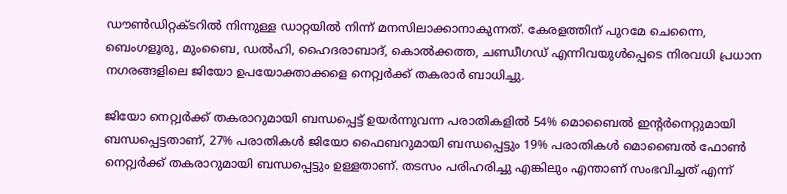ഡൗൺഡിറ്റക്ടറിൽ നിന്നുള്ള ഡാറ്റയിൽ നിന്ന് മനസിലാക്കാനാകുന്നത്. കേരളത്തിന് പുറമേ ചെന്നൈ, ബെംഗളൂരു, മുംബൈ, ഡൽഹി, ഹൈദരാബാദ്, കൊൽക്കത്ത, ചണ്ഡീഗഡ് എന്നിവയുൾപ്പെടെ നിരവധി പ്രധാന നഗരങ്ങളിലെ ജിയോ ഉപയോക്താക്കളെ നെറ്റ്വർക്ക് തകരാർ ബാധിച്ചു.

ജിയോ നെറ്റ്വർക്ക് തകരാറുമായി ബന്ധപ്പെട്ട് ഉയർന്നുവന്ന പരാതികളിൽ 54% മൊബൈൽ ഇന്റർനെറ്റുമായി ബന്ധപ്പെട്ടതാണ്, 27% പരാതികൾ ജിയോ ഫൈബറുമായി ബന്ധപ്പെട്ടും 19% പരാതികൾ മൊബൈൽ ഫോൺ നെറ്റ്വർക്ക് തകരാറുമായി ബന്ധപ്പെട്ടും ഉള്ളതാണ്. തടസം പരിഹരിച്ചു എങ്കിലും എന്താണ് സംഭവിച്ചത് എന്ന്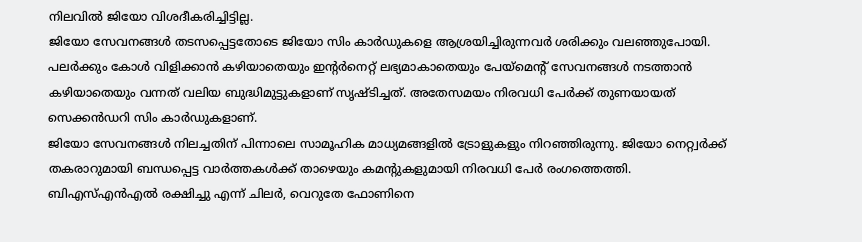നിലവിൽ ജിയോ വിശദീകരിച്ചിട്ടില്ല.
ജിയോ സേവനങ്ങൾ തടസപ്പെട്ടതോടെ ജിയോ സിം കാർഡുകളെ ആശ്രയിച്ചിരുന്നവർ ശരിക്കും വലഞ്ഞുപോയി. പലർക്കും കോൾ വിളിക്കാൻ കഴിയാതെയും ഇന്റർനെറ്റ് ലഭ്യമാകാതെയും പേയ്മെന്റ് സേവനങ്ങൾ നടത്താൻ കഴിയാതെയും വന്നത് വലിയ ബുദ്ധിമുട്ടുകളാണ് സൃഷ്ടിച്ചത്. അതേസമയം നിരവധി പേർക്ക് തുണയായത് സെക്കൻഡറി സിം കാർഡുകളാണ്.
ജിയോ സേവനങ്ങൾ നിലച്ചതിന് പിന്നാലെ സാമൂഹിക മാധ്യമങ്ങളിൽ ട്രോളുകളും നിറഞ്ഞിരുന്നു. ജിയോ നെറ്റ്വർക്ക് തകരാറുമായി ബന്ധപ്പെട്ട വാർത്തകൾക്ക് താഴെയും കമന്റുകളുമായി നിരവധി പേർ രംഗത്തെത്തി. ബിഎസ്എൻഎൽ രക്ഷിച്ചു എന്ന് ചിലർ, വെറുതേ ഫോണിനെ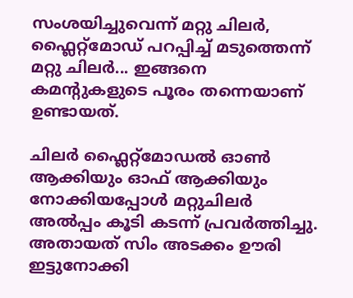സംശയിച്ചുവെന്ന് മറ്റു ചിലർ, ഫ്ലൈറ്റ്മോഡ് പറപ്പിച്ച് മടുത്തെന്ന് മറ്റു ചിലർ... ഇങ്ങനെ കമന്റുകളുടെ പൂരം തന്നെയാണ് ഉണ്ടായത്.

ചിലർ ഫ്ലൈറ്റ്മോഡൽ ഓൺ ആക്കിയും ഓഫ് ആക്കിയും നോക്കിയപ്പോൾ മറ്റുചിലർ അൽപ്പം കൂടി കടന്ന് പ്രവർത്തിച്ചു. അതായത് സിം അടക്കം ഊരി ഇട്ടുനോക്കി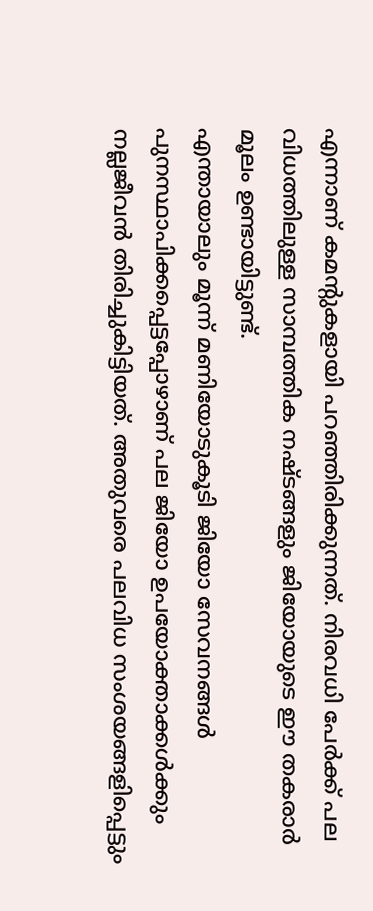എന്നാണ് കമന്റുകളായി പറഞ്ഞിരിക്കുന്നത്. നിരവധി പേർക്ക് പല വിധത്തിലുള്ള സാമ്പത്തിക നഷ്ടങ്ങളും ജിയോയുടെ ഈ തകരാർ മൂലം ഉണ്ടായിട്ടുണ്ട്.
എന്തായാലും മൂന്ന് മണിയോടുകൂടി ജിയോ സേവനങ്ങൾ പുനസ്ഥാപിക്കപ്പെട്ടപ്പോഴാണ് പല ജിയോ ഉപയോക്താക്കൾക്കും നല്ലജീവൻ തിരിച്ചുകിട്ടിയത്. അതുവരെ പലവിധ സംശയങ്ങളിപ്പെട്ടും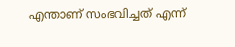എന്താണ് സംഭവിച്ചത് എന്ന്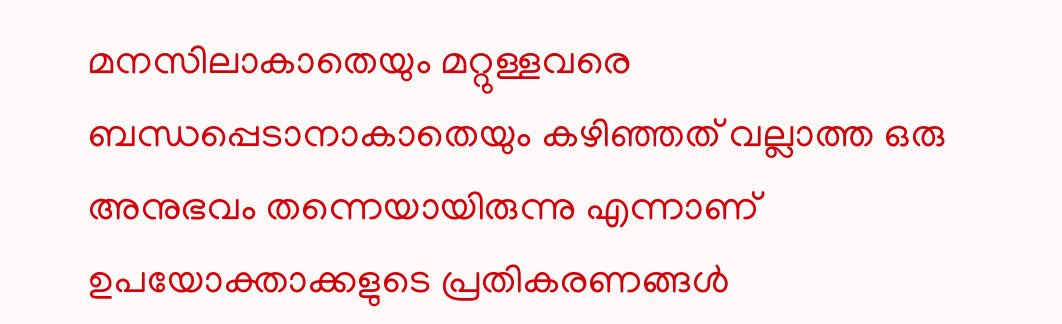മനസിലാകാതെയും മറ്റുള്ളവരെ ബന്ധപ്പെടാനാകാതെയും കഴിഞ്ഞത് വല്ലാത്ത ഒരു അനുഭവം തന്നെയായിരുന്നു എന്നാണ് ഉപയോക്താക്കളുടെ പ്രതികരണങ്ങൾ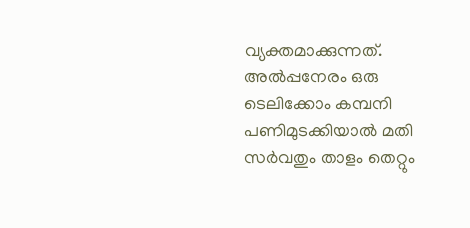വ്യക്തമാക്കുന്നത്. അൽപ്പനേരം ഒരു ടെലിക്കോം കമ്പനി പണിമുടക്കിയാൽ മതി സർവതും താളം തെറ്റും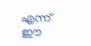എന്ന് ഈ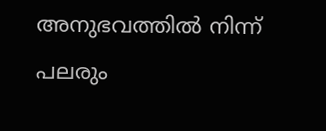അനുഭവത്തിൽ നിന്ന് പലരും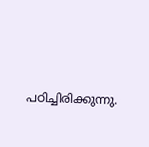പഠിച്ചിരിക്കുന്നു.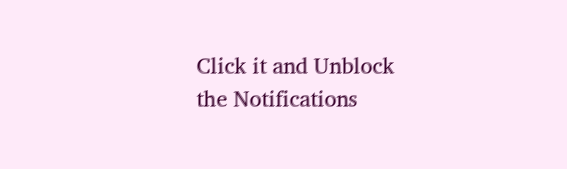Click it and Unblock the Notifications